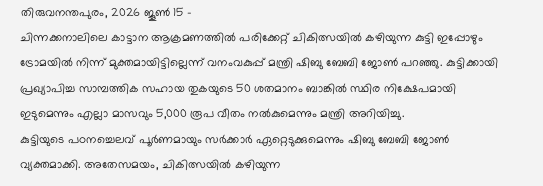തിരുവനന്തപുരം, 2026 ജൂൺ 15 –
ചിന്നക്കനാലിലെ കാട്ടാന ആക്രമണത്തിൽ പരിക്കേറ്റ് ചികിത്സയിൽ കഴിയുന്ന കുട്ടി ഇപ്പോഴും ട്രോമയിൽ നിന്ന് മുക്തമായിട്ടില്ലെന്ന് വനംവകുപ്പ് മന്ത്രി ഷിബു ബേബി ജോൺ പറഞ്ഞു. കുട്ടിക്കായി പ്രഖ്യാപിച്ച സാമ്പത്തിക സഹായ തുകയുടെ 50 ശതമാനം ബാങ്കിൽ സ്ഥിര നിക്ഷേപമായി ഇടുമെന്നും എല്ലാ മാസവും 5,000 രൂപ വീതം നൽകുമെന്നും മന്ത്രി അറിയിച്ചു.
കുട്ടിയുടെ പഠനച്ചെലവ് പൂർണമായും സർക്കാർ ഏറ്റെടുക്കുമെന്നും ഷിബു ബേബി ജോൺ വ്യക്തമാക്കി. അതേസമയം, ചികിത്സയിൽ കഴിയുന്ന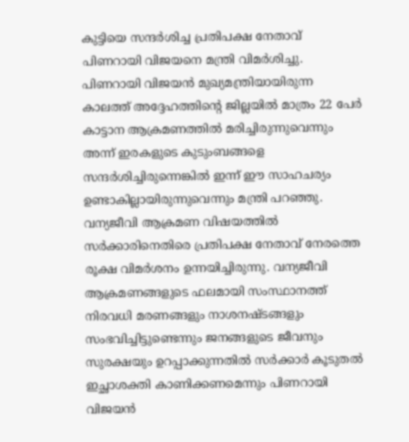കുട്ടിയെ സന്ദർശിച്ച പ്രതിപക്ഷ നേതാവ് പിണറായി വിജയനെ മന്ത്രി വിമർശിച്ചു. പിണറായി വിജയൻ മുഖ്യമന്ത്രിയായിരുന്ന കാലത്ത് അദ്ദേഹത്തിന്റെ ജില്ലയിൽ മാത്രം 22 പേർ കാട്ടാന ആക്രമണത്തിൽ മരിച്ചിരുന്നുവെന്നും അന്ന് ഇരകളുടെ കുടുംബങ്ങളെ സന്ദർശിച്ചിരുന്നെങ്കിൽ ഇന്ന് ഈ സാഹചര്യം ഉണ്ടാകില്ലായിരുന്നുവെന്നും മന്ത്രി പറഞ്ഞു.
വന്യജീവി ആക്രമണ വിഷയത്തിൽ സർക്കാരിനെതിരെ പ്രതിപക്ഷ നേതാവ് നേരത്തെ രൂക്ഷ വിമർശനം ഉന്നയിച്ചിരുന്നു. വന്യജീവി ആക്രമണങ്ങളുടെ ഫലമായി സംസ്ഥാനത്ത് നിരവധി മരണങ്ങളും നാശനഷ്ടങ്ങളും സംഭവിച്ചിട്ടുണ്ടെന്നും ജനങ്ങളുടെ ജീവനും സുരക്ഷയും ഉറപ്പാക്കുന്നതിൽ സർക്കാർ കൂടുതൽ ഇച്ഛാശക്തി കാണിക്കണമെന്നും പിണറായി വിജയൻ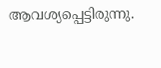ആവശ്യപ്പെട്ടിരുന്നു.